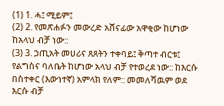(1) 1. ሓ፤ ሚይም፤
(2) 2. የመጽሐፉን መውረድ አሸናፊው አዋቂው ከሆነው ከአላህ ብቻ ነው::
(3) 3. ኃጢአት መሀሪና ጸጸትን ተቀባይ፤ ቅጣተ ብርቱ፤ የልግስና ባለቤት ከሆነው አላህ ብቻ የተወረደ ነው:: ከእርሱ በስተቀር (እውነተኛ) አምላክ የለም:: መመለሻዉም ወደ እርሱ ብቻ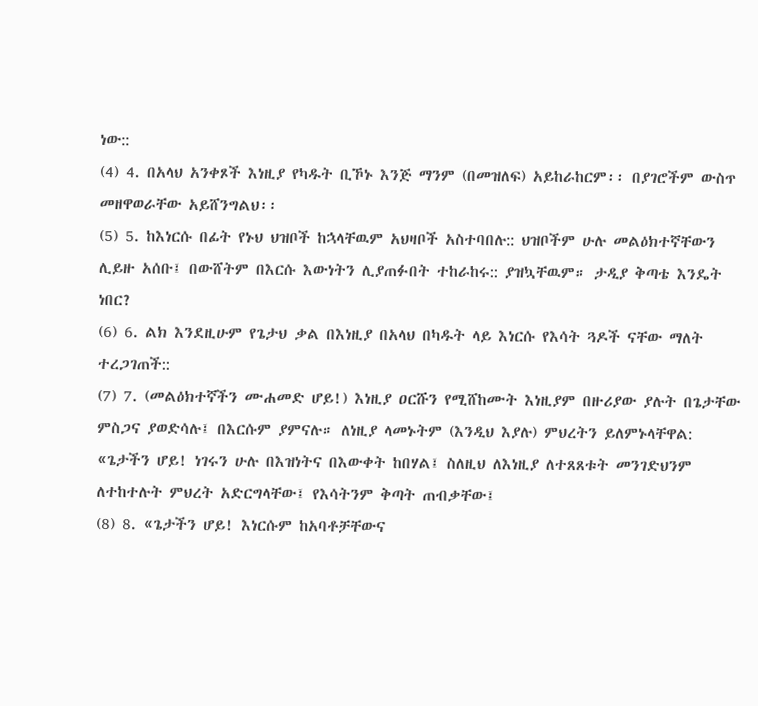ነው::
(4) 4. በአላህ አንቀጾች እነዚያ የካዱት ቢኾኑ እንጅ ማንም (በመዝለፍ) አይከራከርም፡፡ በያገሮችም ውስጥ መዘዋወራቸው አይሸንግልህ፡፡
(5) 5. ከእነርሱ በፊት የኑህ ህዝቦች ከኋላቸዉም አህዛቦች አስተባበሉ:: ህዝቦችም ሁሉ መልዕክተኛቸውን ሊይዙ አሰቡ፤ በውሸትም በእርሱ እውነትን ሊያጠፉበት ተከራከሩ:: ያዝኳቸዉም። ታዲያ ቅጣቴ እንዴት ነበር?
(6) 6. ልክ እንደዚሁም የጌታህ ቃል በእነዚያ በአላህ በካዱት ላይ እነርሱ የእሳት ጓዶች ናቸው ማለት ተረጋገጠች::
(7) 7. (መልዕክተኛችን ሙሐመድ ሆይ!) እነዚያ ዐርሹን የሚሸከሙት እነዚያም በዙሪያው ያሉት በጌታቸው ምስጋና ያወድሳሉ፤ በእርሱም ያምናሉ። ለነዚያ ላመኑትም (እንዲህ እያሉ) ምህረትን ይለምኑላቸዋል: «ጌታችን ሆይ! ነገሩን ሁሉ በእዝነትና በእውቀት ከበሃል፤ ስለዚህ ለእነዚያ ለተጸጸቱት መንገድህንም ለተከተሉት ምህረት አድርግላቸው፤ የእሳትንም ቅጣት ጠብቃቸው፤
(8) 8. «ጌታችን ሆይ! እነርሱም ከአባቶቻቸውና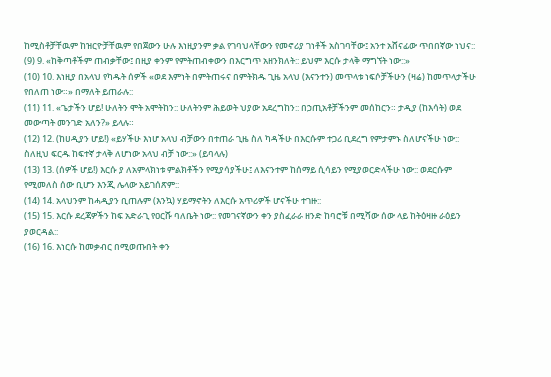ከሚስቶቻቸዉም ከዝርዮቻቸዉም የበጀውን ሁሉ እነዚያንም ቃል የገባህላቸውን የመኖሪያ ገነቶች አስገባቸው፤ አንተ አሸናፊው ጥበበኛው ነህና::
(9) 9. «ከቅጣቶችም ጠብቃቸው፤ በዚያ ቀንም የምትጠብቀውን በእርግጥ አዘንክለት:: ይህም እርሱ ታላቅ ማግኘት ነው::»
(10) 10. እነዚያ በአላህ የካዱት ሰዎች «ወደ እምነት በምትጠሩና በምትክዱ ጊዜ አላህ (እናንተን) መጥላቱ ነፍሶቻችሁን (ዛሬ) ከመጥላታችሁ የበለጠ ነው።» በማለት ይጠራሉ::
(11) 11. «ጌታችን ሆይ! ሁለትን ሞት አሞትከን:: ሁለትንም ሕይወት ህያው አደረግከን:: በኃጢአቶቻችንም መሰከርን። ታዲያ (ከእሳት) ወደ መውጣት መንገድ አለን?» ይላሉ።
(12) 12. (ከሀዲያን ሆይ!) «ይሃችሁ እነሆ አላህ ብቻውን በተጠራ ጊዜ ስለ ካዳችሁ በእርሱም ተጋሪ ቢደረግ የምታምኑ ስለሆናችሁ ነው:: ስለዚህ ፍርዱ ከፍተኛ ታላቅ ለሆነው አላህ ብቻ ነው::» (ይባላሉ)
(13) 13. (ሰዎች ሆይ!) እርሱ ያ ለአምላክነቱ ምልክቶችን የሚያሳያችሁ፤ ለእናንተም ከሰማይ ሲሳይን የሚያወርድላችሁ ነው:: ወደርሱም የሚመለስ ሰው ቢሆን እንጂ ሌላው አይገሰጽም::
(14) 14. አላህንም ከሓዲያን ቢጠሉም (እንኳ) ሃይማኖትን ለእርሱ አጥሪዎች ሆናችሁ ተገዙ::
(15) 15. እርሱ ደረጃዎችን ከፍ አድራጊ የዐርሹ ባለቤት ነው:: የመገናኛውን ቀን ያስፈራራ ዘንድ ከባሮቹ በሚሻው ሰው ላይ ከትዕዛዙ ራዕይን ያወርዳል::
(16) 16. እነርሱ ከመቃብር በሚወጡበት ቀን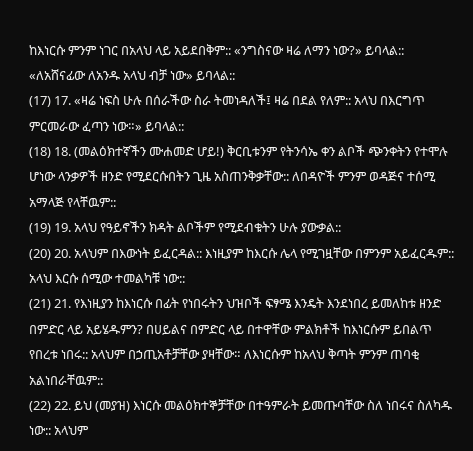ከእነርሱ ምንም ነገር በአላህ ላይ አይደበቅም:: «ንግስናው ዛሬ ለማን ነው?» ይባላል:: «ለአሸናፊው ለአንዱ አላህ ብቻ ነው» ይባላል::
(17) 17. «ዛሬ ነፍስ ሁሉ በሰራችው ስራ ትመነዳለች፤ ዛሬ በደል የለም:: አላህ በእርግጥ ምርመራው ፈጣን ነው።» ይባላል::
(18) 18. (መልዕክተኛችን ሙሐመድ ሆይ!) ቅርቢቱንም የትንሳኤ ቀን ልቦች ጭንቀትን የተሞሉ ሆነው ላንቃዎች ዘንድ የሚደርሱበትን ጊዜ አስጠንቅቃቸው:: ለበዳዮች ምንም ወዳጅና ተሰሚ አማላጅ የላቸዉም::
(19) 19. አላህ የዓይኖችን ክዳት ልቦችም የሚደብቁትን ሁሉ ያውቃል::
(20) 20. አላህም በእውነት ይፈርዳል:: እነዚያም ከእርሱ ሌላ የሚገዟቸው በምንም አይፈርዱም:: አላህ እርሱ ሰሚው ተመልካቹ ነው::
(21) 21. የእነዚያን ከእነርሱ በፊት የነበሩትን ህዝቦች ፍፃሜ እንዴት እንደነበረ ይመለከቱ ዘንድ በምድር ላይ አይሄዱምን? በሀይልና በምድር ላይ በተዋቸው ምልክቶች ከእነርሱም ይበልጥ የበረቱ ነበሩ:: አላህም በኃጢአቶቻቸው ያዛቸው። ለእነርሱም ከአላህ ቅጣት ምንም ጠባቂ አልነበራቸዉም::
(22) 22. ይህ (መያዝ) እነርሱ መልዕክተኞቻቸው በተዓምራት ይመጡባቸው ስለ ነበሩና ስለካዱ ነው:: አላህም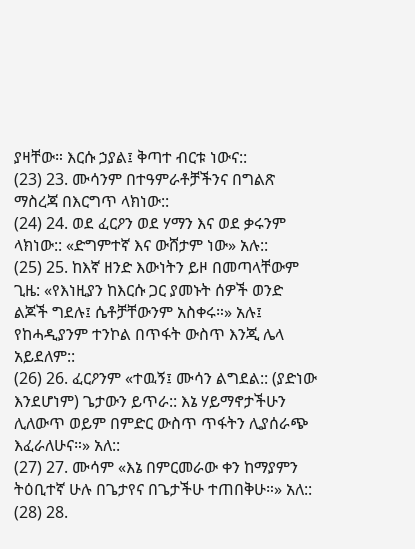ያዛቸው። እርሱ ኃያል፤ ቅጣተ ብርቱ ነውና::
(23) 23. ሙሳንም በተዓምራቶቻችንና በግልጽ ማስረጃ በእርግጥ ላክነው::
(24) 24. ወደ ፈርዖን ወደ ሃማን እና ወደ ቃሩንም ላክነው:: «ድግምተኛ እና ውሸታም ነው» አሉ::
(25) 25. ከእኛ ዘንድ እውነትን ይዞ በመጣላቸውም ጊዜ: «የእነዚያን ከእርሱ ጋር ያመኑት ሰዎች ወንድ ልጆች ግደሉ፤ ሴቶቻቸውንም አስቀሩ።» አሉ፤ የከሓዲያንም ተንኮል በጥፋት ውስጥ እንጂ ሌላ አይደለም::
(26) 26. ፈርዖንም «ተዉኝ፤ ሙሳን ልግደል:: (ያድነው እንደሆነም) ጌታውን ይጥራ:: እኔ ሃይማኖታችሁን ሊለውጥ ወይም በምድር ውስጥ ጥፋትን ሊያሰራጭ እፈራለሁና።» አለ::
(27) 27. ሙሳም «እኔ በምርመራው ቀን ከማያምን ትዕቢተኛ ሁሉ በጌታየና በጌታችሁ ተጠበቅሁ።» አለ::
(28) 28.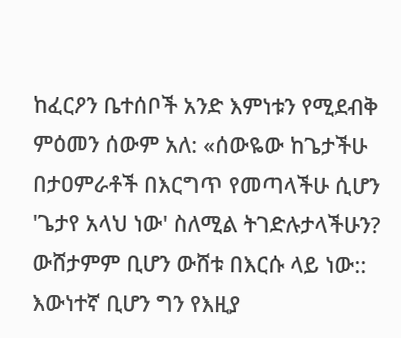ከፈርዖን ቤተሰቦች አንድ እምነቱን የሚደብቅ ምዕመን ሰውም አለ: «ሰውዬው ከጌታችሁ በታዐምራቶች በእርግጥ የመጣላችሁ ሲሆን 'ጌታየ አላህ ነው' ስለሚል ትገድሉታላችሁን? ውሸታምም ቢሆን ውሸቱ በእርሱ ላይ ነው:: እውነተኛ ቢሆን ግን የእዚያ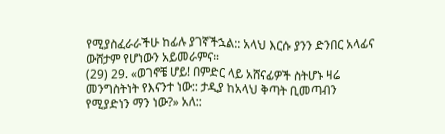የሚያስፈራራችሁ ከፊሉ ያገኛችኋል:: አላህ እርሱ ያንን ድንበር አላፊና ውሸታም የሆነውን አይመራምና።
(29) 29. «ወገኖቼ ሆይ! በምድር ላይ አሸናፊዎች ስትሆኑ ዛሬ መንግስትነት የእናንተ ነው:: ታዲያ ከአላህ ቅጣት ቢመጣብን የሚያድነን ማን ነው?» አለ::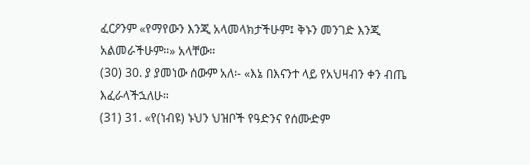ፈርዖንም «የማየውን እንጂ አላመላክታችሁም፤ ቅኑን መንገድ እንጂ አልመራችሁም።» አላቸው።
(30) 30. ያ ያመነው ሰውም አለ፡- «እኔ በእናንተ ላይ የአህዛብን ቀን ብጤ እፈራላችኋለሁ።
(31) 31. «የ(ነብዩ) ኑህን ህዝቦች የዓድንና የሰሙድም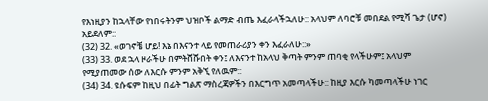የእነዚያን ከኋላቸው የነበሩትንም ህዝቦች ልማድ ብጤ እፈራላችኋለሁ:: አላህም ለባሮቹ መበደል የሚሻ ጌታ (ሆኖ) አይደለም::
(32) 32. «ወገኖቼ ሆይ! እኔ በእናንተ ላይ የመጠራሪያን ቀን እፈራለሁ::»
(33) 33. ወደ ኋላ ዞራችሁ በምትሸሹበት ቀን፤ ለእናንተ ከአላህ ቅጣት ምንም ጠባቂ የላችሁም፤ አላህም የሚያጠመው ሰው ለእርሱ ምንም አቅኚ የለዉም::
(34) 34. ዩሱፍም ከዚህ በፊት ግልጽ ማስረጃዎችን በእርግጥ አመጣላችሁ:: ከዚያ እርሱ ካመጣላችሁ ነገር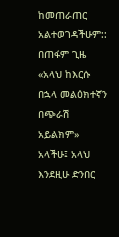ከመጠራጠር አልተወገዳችሁም:: በጠፋም ጊዜ «አላህ ከእርሱ በኋላ መልዕክተኛን በጭራሽ አይልክም» አላችሁ፤ አላህ እንደዚሁ ድንበር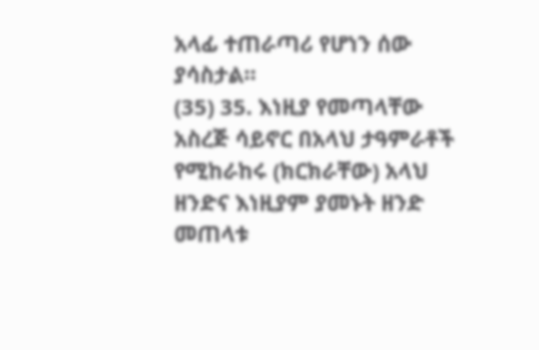አላፊ ተጠራጣሪ የሆነን ሰው ያሳስታል።
(35) 35. እነዚያ የመጣላቸው አስረጅ ሳይኖር በአላህ ታዓምራቶች የሚከራከሩ (ክርክራቸው) አላህ ዘንድና እነዚያም ያመኑት ዘንድ መጠላቱ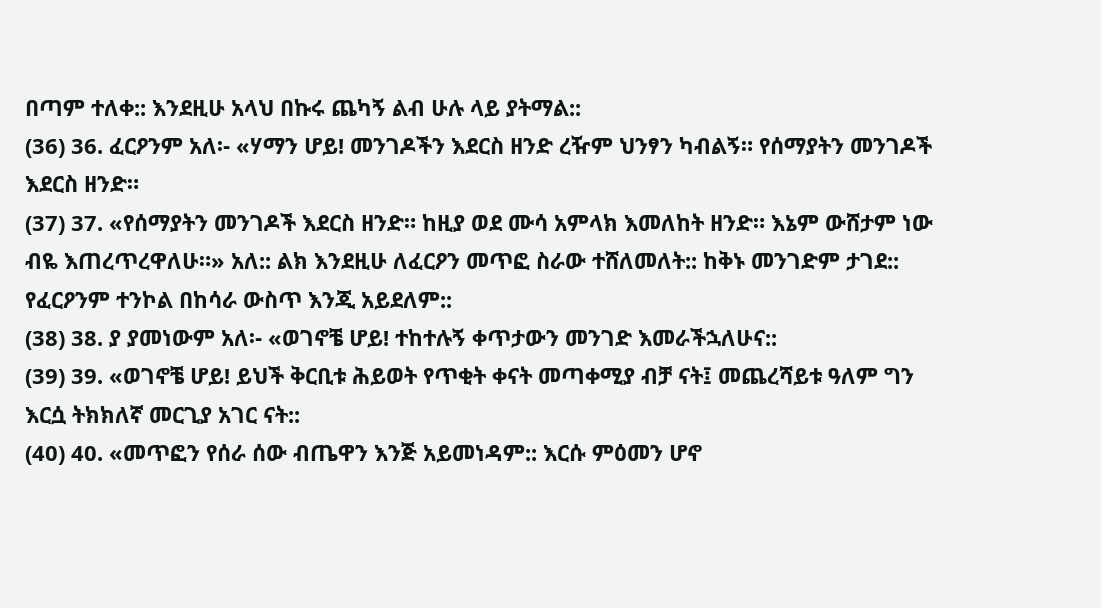በጣም ተለቀ:: እንደዚሁ አላህ በኩሩ ጨካኝ ልብ ሁሉ ላይ ያትማል::
(36) 36. ፈርዖንም አለ፡- «ሃማን ሆይ! መንገዶችን እደርስ ዘንድ ረዥም ህንፃን ካብልኝ። የሰማያትን መንገዶች እደርስ ዘንድ።
(37) 37. «የሰማያትን መንገዶች እደርስ ዘንድ። ከዚያ ወደ ሙሳ አምላክ እመለከት ዘንድ። እኔም ውሸታም ነው ብዬ እጠረጥረዋለሁ።» አለ:: ልክ እንደዚሁ ለፈርዖን መጥፎ ስራው ተሸለመለት:: ከቅኑ መንገድም ታገደ:: የፈርዖንም ተንኮል በከሳራ ውስጥ እንጂ አይደለም::
(38) 38. ያ ያመነውም አለ፡- «ወገኖቼ ሆይ! ተከተሉኝ ቀጥታውን መንገድ እመራችኋለሁና::
(39) 39. «ወገኖቼ ሆይ! ይህች ቅርቢቱ ሕይወት የጥቂት ቀናት መጣቀሚያ ብቻ ናት፤ መጨረሻይቱ ዓለም ግን እርሷ ትክክለኛ መርጊያ አገር ናት::
(40) 40. «መጥፎን የሰራ ሰው ብጤዋን እንጅ አይመነዳም:: እርሱ ምዕመን ሆኖ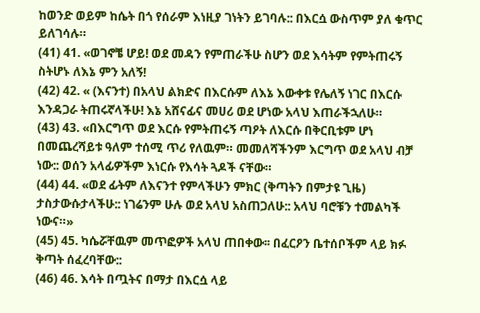ከወንድ ወይም ከሴት በጎ የሰራም እነዚያ ገነትን ይገባሉ:: በእርሷ ውስጥም ያለ ቁጥር ይለገሳሉ።
(41) 41. «ወገኖቼ ሆይ! ወደ መዳን የምጠራችሁ ስሆን ወደ እሳትም የምትጠሩኝ ስትሆኑ ለእኔ ምን አለኝ!
(42) 42. « (እናንተ) በአላህ ልክድና በእርሱም ለእኔ እውቀቱ የሌለኝ ነገር በእርሱ እንዳጋራ ትጠሩኛላችሁ! እኔ አሸናፊና መሀሪ ወደ ሆነው አላህ እጠራችኋለሁ።
(43) 43. «በእርግጥ ወደ እርሱ የምትጠሩኝ ጣዖት ለእርሱ በቅርቢቱም ሆነ በመጨረሻይቱ ዓለም ተሰሚ ጥሪ የለዉም። መመለሻችንም እርግጥ ወደ አላህ ብቻ ነው:: ወሰን አላፊዎችም እነርሱ የእሳት ጓዶች ናቸው።
(44) 44. «ወደ ፊትም ለእናንተ የምላችሁን ምክር (ቅጣትን በምታዩ ጊዜ) ታስታውሱታላችሁ:: ነገሬንም ሁሉ ወደ አላህ አስጠጋለሁ:: አላህ ባሮቹን ተመልካች ነውና።»
(45) 45. ካሴሯቸዉም መጥፎዎች አላህ ጠበቀው፡፡ በፈርዖን ቤተሰቦችም ላይ ክፉ ቅጣት ሰፈረባቸው::
(46) 46. እሳት በጧትና በማታ በእርሷ ላይ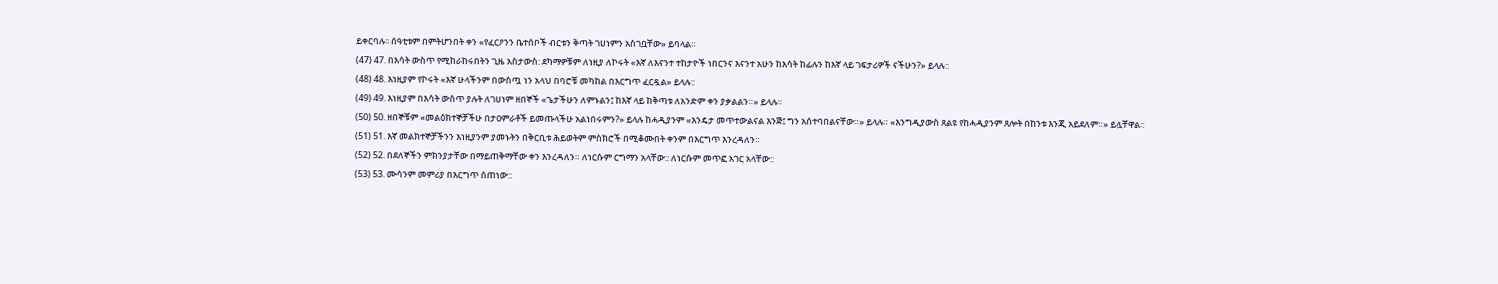ይቀርባሉ፡፡ ሰዓቲቱም በምትሆንበት ቀን «የፈርዖንን ቤተሰቦች ብርቱን ቅጣት ገሀነምን አስገቧቸው» ይባላል።
(47) 47. በእሳት ውስጥ የሚከራከሩበትን ጊዜ አስታውስ: ደካማዎቹም ለነዚያ ለኮሩት «እኛ ለእናንተ ተከታዮች ነበርንና እናንተ አሁን ከእሳት ከፊሉን ከእኛ ላይ ገፍታሪዎች ናችሁን?» ይላሉ::
(48) 48. እነዚያም የኮሩት «እኛ ሁላችንም በውስጧ ነን አላህ በባሮቹ መካከል በእርግጥ ፈርዷል» ይላሉ::
(49) 49. እነዚያም በእሳት ውስጥ ያሉት ለገሀነም ዘበኞች «ጌታችሁን ለምኑልን፤ ከእኛ ላይ ከቅጣቱ ለአንድም ቀን ያቃልልን።» ይላሉ።
(50) 50. ዘበኞቹም «መልዕክተኞቻችሁ በታዐምራቶች ይመጡላችሁ አልነበሩምን?» ይላሉ ከሓዲያንም «እንዴታ መጥተውልናል እንጅ፤ ግን አሰተባበልናቸው።» ይላሉ። «እንግዲያውስ ጸልዩ የከሓዲያንም ጸሎት በከንቱ እንጂ አይደለም።» ይሏቸዋል፡:
(51) 51. እኛ መልክተኞቻችንን እነዚያንም ያመኑትን በቅርቢቱ ሕይወትም ምስክሮች በሚቆሙበት ቀንም በእርግጥ እንረዳለን።
(52) 52. በደለኞችን ምክንያታቸው በማይጠቅማቸው ቀን እንረዳለን። ለነርሱም ርግማን አላቸው:: ለነርሱም መጥፎ አገር አላቸው::
(53) 53. ሙሳንም መምሪያ በእርግጥ ሰጠነው::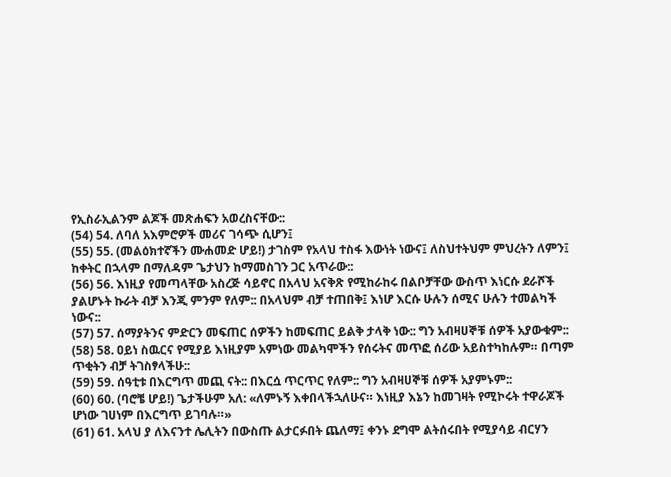የኢስራኢልንም ልጆች መጽሐፍን አወረስናቸው::
(54) 54. ለባለ አእምሮዎች መሪና ገሳጭ ሲሆን፤
(55) 55. (መልዕክተኛችን ሙሐመድ ሆይ!) ታገስም የአላህ ተስፋ እውነት ነውና፤ ለስህተትህም ምህረትን ለምን፤ ከቀትር በኋላም በማለዳም ጌታህን ከማመስገን ጋር አጥራው::
(56) 56. እነዚያ የመጣላቸው አስረጅ ሳይኖር በአላህ አናቅጽ የሚከራከሩ በልቦቻቸው ውስጥ እነርሱ ደራሾች ያልሆኑት ኩራት ብቻ እንጂ ምንም የለም:: በአላህም ብቻ ተጠበቅ፤ እነሆ እርሱ ሁሉን ሰሚና ሁሉን ተመልካች ነውና::
(57) 57. ሰማያትንና ምድርን መፍጠር ሰዎችን ከመፍጠር ይልቅ ታላቅ ነው:: ግን አብዛሀኞቹ ሰዎች አያውቁም::
(58) 58. ዐይነ ስዉርና የሚያይ እነዚያም አምነው መልካሞችን የሰሩትና መጥፎ ሰሪው አይስተካከሉም። በጣም ጥቂትን ብቻ ትገስፃላችሁ::
(59) 59. ሰዓቲቱ በእርግጥ መጪ ናት:: በእርሷ ጥርጥር የለም:: ግን አብዛሀኞቹ ሰዎች አያምኑም::
(60) 60. (ባሮቼ ሆይ!) ጌታችሁም አለ: «ለምኑኝ እቀበላችኋለሁና። እነዚያ እኔን ከመገዛት የሚኮሩት ተዋራጆች ሆነው ገሀነም በእርግጥ ይገባሉ።»
(61) 61. አላህ ያ ለእናንተ ሌሊትን በውስጡ ልታርፉበት ጨለማ፤ ቀንኑ ደግሞ ልትሰሩበት የሚያሳይ ብርሃን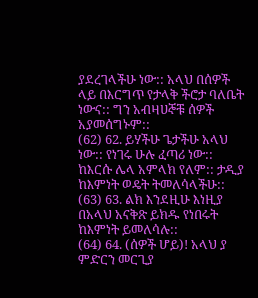ያደረገላችሁ ነው:: አላህ በሰዎች ላይ በእርግጥ የታላቅ ችሮታ ባለቤት ነውና:: ግን አብዛሀኞቹ ሰዎች አያመሰግኑም::
(62) 62. ይሃችሁ ጌታችሁ አላህ ነው:: የነገሩ ሁሉ ፈጣሪ ነው:: ከእርሱ ሌላ አምላክ የለም:: ታዲያ ከእምነት ወዴት ትመለሳላችሁ::
(63) 63. ልክ እንደዚሁ እነዚያ በአላህ አናቅጽ ይክዱ የነበሩት ከእምነት ይመለሳሉ::
(64) 64. (ሰዎች ሆይ)! አላህ ያ ምድርን መርጊያ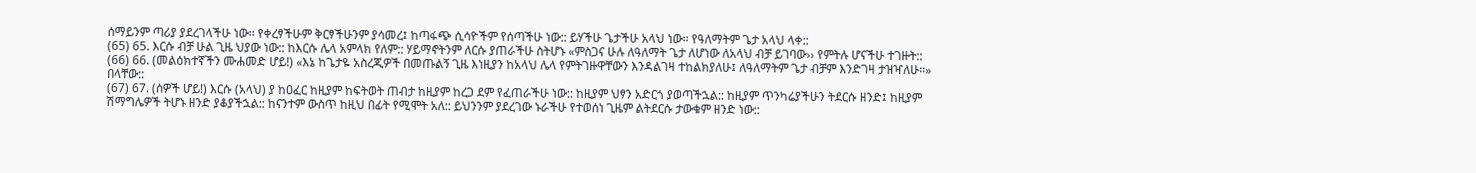ሰማይንም ጣሪያ ያደረገላችሁ ነው፡፡ የቀረፃችሁም ቅርፃችሁንም ያሳመረ፤ ከጣፋጭ ሲሳዮችም የሰጣችሁ ነው:: ይሃችሁ ጌታችሁ አላህ ነው። የዓለማትም ጌታ አላህ ላቀ::
(65) 65. እርሱ ብቻ ሁል ጊዜ ህያው ነው:: ከእርሱ ሌላ አምላክ የለም:: ሃይማኖትንም ለርሱ ያጠራችሁ ስትሆኑ «ምስጋና ሁሉ ለዓለማት ጌታ ለሆነው ለአላህ ብቻ ይገባው›› የምትሉ ሆናችሁ ተገዙት::
(66) 66. (መልዕክተኛችን ሙሐመድ ሆይ!) «እኔ ከጌታዬ አስረጂዎች በመጡልኝ ጊዜ እነዚያን ከአላህ ሌላ የምትገዙዋቸውን እንዳልገዛ ተከልክያለሁ፤ ለዓለማትም ጌታ ብቻም እንድገዛ ታዝዣለሁ።» በላቸው::
(67) 67. (ሰዎች ሆይ!) እርሱ (አላህ) ያ ከዐፈር ከዚያም ከፍትወት ጠብታ ከዚያም ከረጋ ደም የፈጠራችሁ ነው:: ከዚያም ህፃን አድርጎ ያወጣችኋል:: ከዚያም ጥንካሬያችሁን ትደርሱ ዘንድ፤ ከዚያም ሽማግሌዎች ትሆኑ ዘንድ ያቆያችኋል:: ከናንተም ውስጥ ከዚህ በፊት የሚሞት አለ:: ይህንንም ያደረገው ኑራችሁ የተወሰነ ጊዜም ልትደርሱ ታውቁም ዘንድ ነው::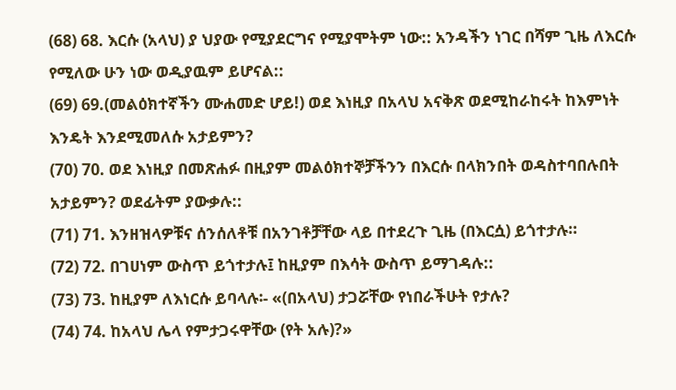(68) 68. እርሱ (አላህ) ያ ህያው የሚያደርግና የሚያሞትም ነው:: አንዳችን ነገር በሻም ጊዜ ለእርሱ የሚለው ሁን ነው ወዲያዉም ይሆናል::
(69) 69.(መልዕክተኛችን ሙሐመድ ሆይ!) ወደ እነዚያ በአላህ አናቅጽ ወደሚከራከሩት ከእምነት እንዴት እንደሚመለሱ አታይምን?
(70) 70. ወደ እነዚያ በመጽሐፉ በዚያም መልዕክተኞቻችንን በእርሱ በላክንበት ወዳስተባበሉበት አታይምን? ወደፊትም ያውቃሉ::
(71) 71. እንዘዝላዎቹና ሰንሰለቶቹ በአንገቶቻቸው ላይ በተደረጉ ጊዜ (በእርሷ) ይጎተታሉ።
(72) 72. በገሀነም ውስጥ ይጎተታሉ፤ ከዚያም በእሳት ውስጥ ይማገዳሉ::
(73) 73. ከዚያም ለእነርሱ ይባላሉ፡- «(በአላህ) ታጋሯቸው የነበራችሁት የታሉ?
(74) 74. ከአላህ ሌላ የምታጋሩዋቸው (የት አሉ)?»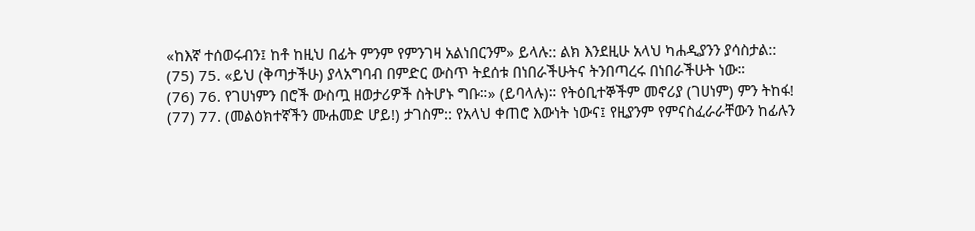«ከእኛ ተሰወሩብን፤ ከቶ ከዚህ በፊት ምንም የምንገዛ አልነበርንም» ይላሉ:: ልክ እንደዚሁ አላህ ካሐዲያንን ያሳስታል::
(75) 75. «ይህ (ቅጣታችሁ) ያላአግባብ በምድር ውስጥ ትደሰቱ በነበራችሁትና ትንበጣረሩ በነበራችሁት ነው።
(76) 76. የገሀነምን በሮች ውስጧ ዘወታሪዎች ስትሆኑ ግቡ።» (ይባላሉ)። የትዕቢተኞችም መኖሪያ (ገሀነም) ምን ትከፋ!
(77) 77. (መልዕክተኛችን ሙሐመድ ሆይ!) ታገስም:: የአላህ ቀጠሮ እውነት ነውና፤ የዚያንም የምናስፈራራቸውን ከፊሉን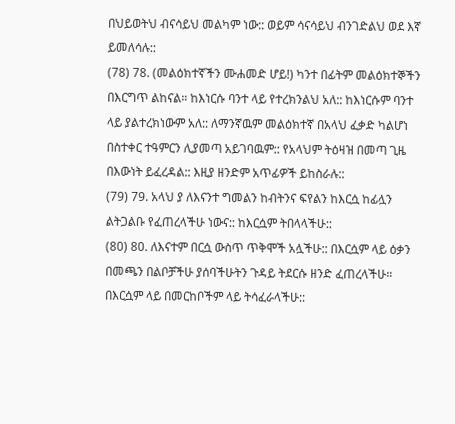በህይወትህ ብናሳይህ መልካም ነው:: ወይም ሳናሳይህ ብንገድልህ ወደ እኛ ይመለሳሉ::
(78) 78. (መልዕክተኛችን ሙሐመድ ሆይ!) ካንተ በፊትም መልዕክተኞችን በእርግጥ ልከናል። ከእነርሱ ባንተ ላይ የተረክንልህ አለ:: ከእነርሱም ባንተ ላይ ያልተረክነውም አለ:: ለማንኛዉም መልዕክተኛ በአላህ ፈቃድ ካልሆነ በስተቀር ተዓምርን ሊያመጣ አይገባዉም:: የአላህም ትዕዛዝ በመጣ ጊዜ በእውነት ይፈረዳል:: እዚያ ዘንድም አጥፊዎች ይከስራሉ::
(79) 79. አላህ ያ ለእናንተ ግመልን ከብትንና ፍየልን ከእርሷ ከፊሏን ልትጋልቡ የፈጠረላችሁ ነውና:: ከእርሷም ትበላላችሁ::
(80) 80. ለእናተም በርሷ ውስጥ ጥቅሞች አሏችሁ:: በእርሷም ላይ ዕቃን በመጫን በልቦቻችሁ ያሰባችሁትን ጉዳይ ትደርሱ ዘንድ ፈጠረላችሁ። በእርሷም ላይ በመርከቦችም ላይ ትሳፈራላችሁ::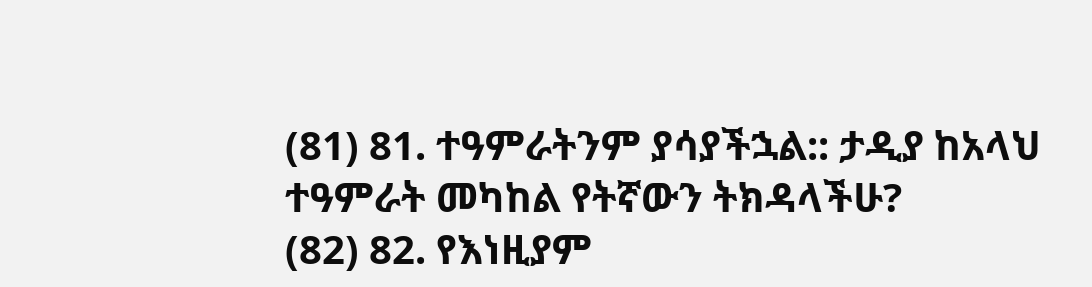(81) 81. ተዓምራትንም ያሳያችኋል:: ታዲያ ከአላህ ተዓምራት መካከል የትኛውን ትክዳላችሁ?
(82) 82. የእነዚያም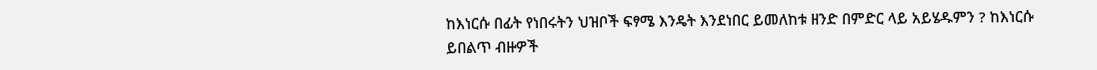ከእነርሱ በፊት የነበሩትን ህዝቦች ፍፃሜ እንዴት እንደነበር ይመለከቱ ዘንድ በምድር ላይ አይሄዱምን ? ከእነርሱ ይበልጥ ብዙዎች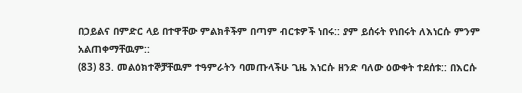በኃይልና በምድር ላይ በተዋቸው ምልክቶችም በጣም ብርቱዎች ነበሩ:: ያም ይሰሩት የነበሩት ለእነርሱ ምንም አልጠቀማቸዉም::
(83) 83. መልዕክተኞቻቸዉም ተዓምራትን ባመጡላችሁ ጊዜ እነርሱ ዘንድ ባለው ዕውቀት ተደሰቱ:: በእርሱ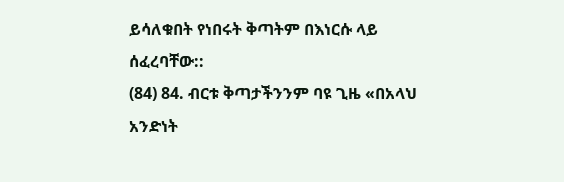ይሳለቁበት የነበሩት ቅጣትም በእነርሱ ላይ ሰፈረባቸው::
(84) 84. ብርቱ ቅጣታችንንም ባዩ ጊዜ «በአላህ አንድነት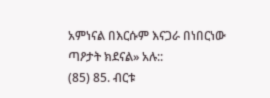አምነናል በእርሱም እናጋራ በነበርነው ጣዖታት ክደናል» አሉ::
(85) 85. ብርቱ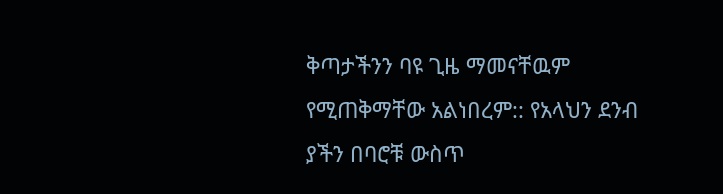ቅጣታችንን ባዩ ጊዜ ማመናቸዉም የሚጠቅማቸው አልነበረም:: የአላህን ደንብ ያችን በባሮቹ ውስጥ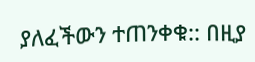ያለፈችውን ተጠንቀቁ:: በዚያ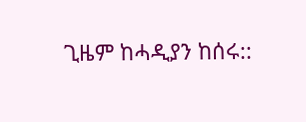ጊዜም ከሓዲያን ከሰሩ::